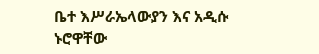ቤተ እሥራኤላውያን እና አዲሱ ኑሮዋቸው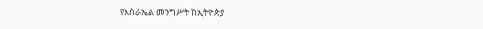የእስራኤል መንግሥት ከኢትዮጵያ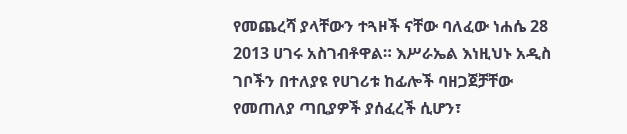የመጨረሻ ያላቸውን ተጓዞች ናቸው ባለፈው ነሐሴ 28 2013 ሀገሩ አስገብቶዋል። እሥራኤል እነዚህኑ አዲስ ገቦችን በተለያዩ የሀገሪቱ ከፊሎች ባዘጋጀቻቸው የመጠለያ ጣቢያዎች ያሰፈረች ሲሆን፣